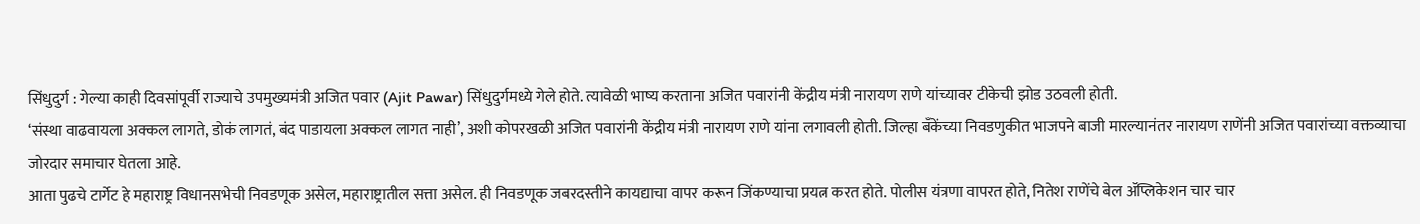सिंधुदुर्ग : गेल्या काही दिवसांपूर्वी राज्याचे उपमुख्यमंत्री अजित पवार (Ajit Pawar) सिंधुदुर्गमध्ये गेले होते. त्यावेळी भाष्य करताना अजित पवारांनी केंद्रीय मंत्री नारायण राणे यांच्यावर टीकेची झोड उठवली होती.
‘संस्था वाढवायला अक्कल लागते, डोकं लागतं, बंद पाडायला अक्कल लागत नाही’, अशी कोपरखळी अजित पवारांनी केंद्रीय मंत्री नारायण राणे यांना लगावली होती. जिल्हा बँकेंच्या निवडणुकीत भाजपने बाजी मारल्यानंतर नारायण राणेंनी अजित पवारांच्या वक्तव्याचा जोरदार समाचार घेतला आहे.
आता पुढचे टार्गेट हे महाराष्ट्र विधानसभेची निवडणूक असेल, महाराष्ट्रातील सत्ता असेल. ही निवडणूक जबरदस्तीने कायद्याचा वापर करून जिंकण्याचा प्रयत्न करत होते. पोलीस यंत्रणा वापरत होते, नितेश राणेंचे बेल ॲप्लिकेशन चार चार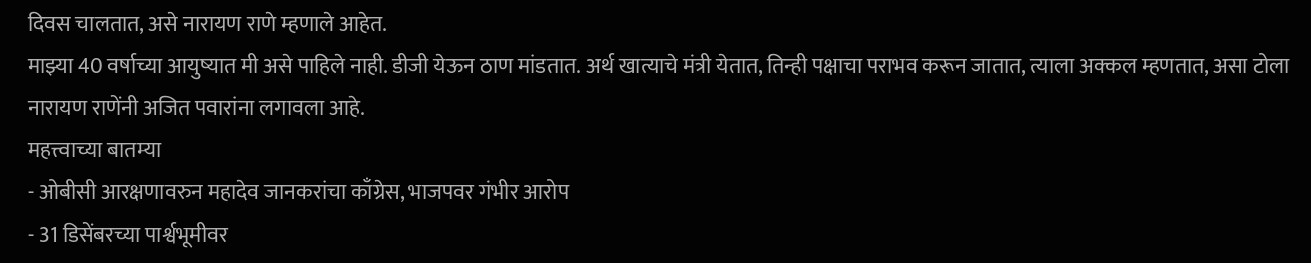दिवस चालतात, असे नारायण राणे म्हणाले आहेत.
माझ्या 40 वर्षाच्या आयुष्यात मी असे पाहिले नाही. डीजी येऊन ठाण मांडतात. अर्थ खात्याचे मंत्री येतात, तिन्ही पक्षाचा पराभव करून जातात, त्याला अक्कल म्हणतात, असा टोला नारायण राणेंनी अजित पवारांना लगावला आहे.
महत्त्वाच्या बातम्या
- ओबीसी आरक्षणावरुन महादेव जानकरांचा काँग्रेस, भाजपवर गंभीर आरोप
- 31 डिसेंबरच्या पार्श्वभूमीवर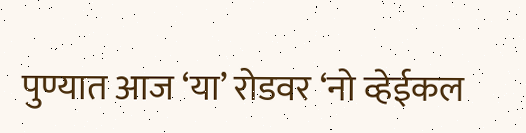पुण्यात आज ‘या’ रोडवर ‘नो व्हेईकल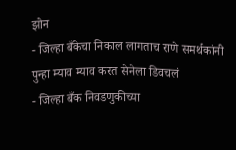झोन
- जिल्हा बँकेचा निकाल लागताच राणे समर्थकांनी पुन्हा म्याव म्याव करत सेनेला डिवचलं
- जिल्हा बँक निवडणुकीच्या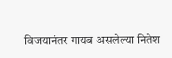विजयानंतर गायब असलेल्या नितेश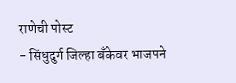राणेची पोस्ट
- सिंधुदुर्ग जिल्हा बँकेवर भाजपने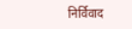निर्विवाद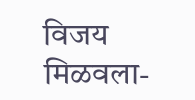विजय मिळवला-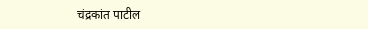चंद्रकांत पाटील